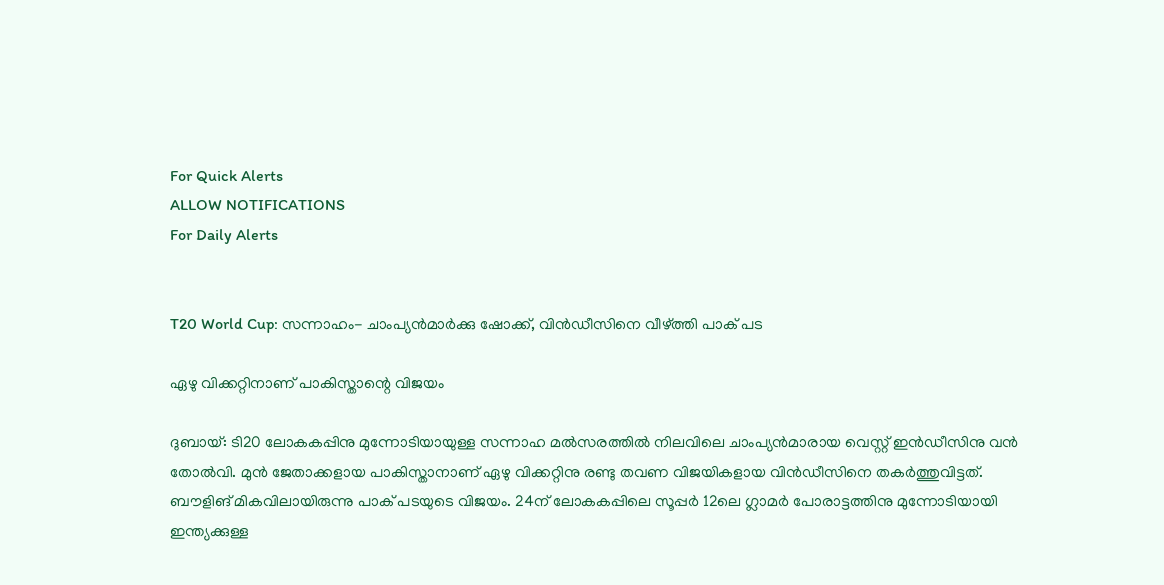For Quick Alerts
ALLOW NOTIFICATIONS
For Daily Alerts


T20 World Cup: സന്നാഹം- ചാംപ്യന്‍മാര്‍ക്കു ഷോക്ക്, വിന്‍ഡീസിനെ വീഴ്ത്തി പാക് പട

ഏഴു വിക്കറ്റിനാണ് പാകിസ്താന്റെ വിജയം

ദുബായ്: ടി20 ലോകകപ്പിനു മുന്നോടിയായുള്ള സന്നാഹ മല്‍സരത്തില്‍ നിലവിലെ ചാംപ്യന്‍മാരായ വെസ്റ്റ് ഇന്‍ഡീസിനു വന്‍ തോല്‍വി. മുന്‍ ജേതാക്കളായ പാകിസ്താനാണ് ഏഴു വിക്കറ്റിനു രണ്ടു തവണ വിജയികളായ വിന്‍ഡീസിനെ തകര്‍ത്തുവിട്ടത്. ബൗളിങ് മികവിലായിരുന്നു പാക് പടയുടെ വിജയം. 24ന് ലോകകപ്പിലെ സൂപ്പര്‍ 12ലെ ഗ്ലാമര്‍ പോരാട്ടത്തിനു മുന്നോടിയായി ഇന്ത്യക്കുള്ള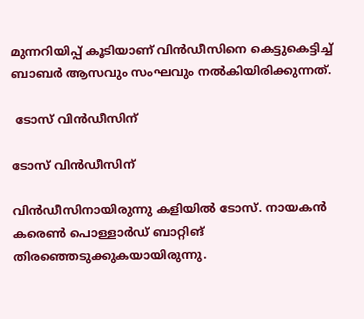മുന്നറിയിപ്പ് കൂടിയാണ് വിന്‍ഡീസിനെ കെട്ടുകെട്ടിച്ച് ബാബര്‍ ആസവും സംഘവും നല്‍കിയിരിക്കുന്നത്.

 ടോസ് വിന്‍ഡീസിന്

ടോസ് വിന്‍ഡീസിന്

വിന്‍ഡീസിനായിരുന്നു കളിയില്‍ ടോസ്. നായകന്‍ കരെണ്‍ പൊള്ളാര്‍ഡ് ബാറ്റിങ് തിരഞ്ഞെടുക്കുകയായിരുന്നു.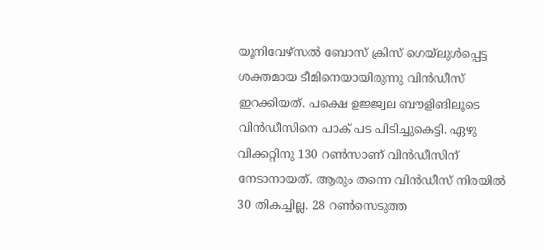യൂനിവേഴ്‌സല്‍ ബോസ് ക്രിസ് ഗെയ്‌ലുള്‍പ്പെട്ട ശക്തമായ ടീമിനെയായിരുന്നു വിന്‍ഡീസ് ഇറക്കിയത്. പക്ഷെ ഉജ്ജ്വല ബൗളിങിലൂടെ വിന്‍ഡീസിനെ പാക് പട പിടിച്ചുകെട്ടി. ഏഴു വിക്കറ്റിനു 130 റണ്‍സാണ് വിന്‍ഡീസിന് നേടാനായത്. ആരും തന്നെ വിന്‍ഡീസ് നിരയില്‍ 30 തികച്ചില്ല. 28 റണ്‍സെടുത്ത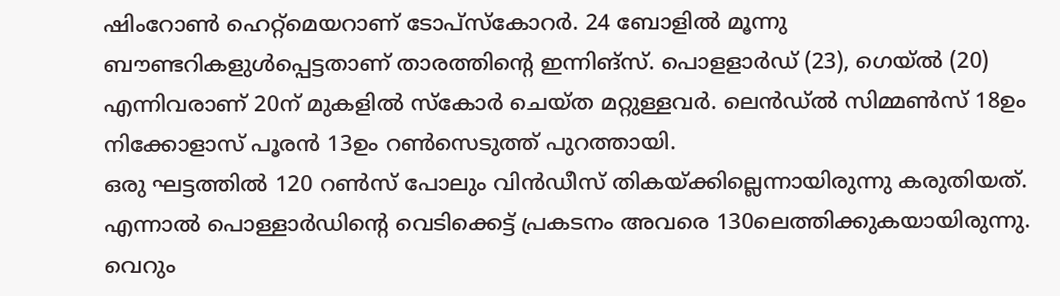ഷിംറോണ്‍ ഹെറ്റ്‌മെയറാണ് ടോപ്‌സ്‌കോറര്‍. 24 ബോളില്‍ മൂന്നു ബൗണ്ടറികളുള്‍പ്പെട്ടതാണ് താരത്തിന്റെ ഇന്നിങ്‌സ്. പൊളളാര്‍ഡ് (23), ഗെയ്ല്‍ (20) എന്നിവരാണ് 20ന് മുകളില്‍ സ്‌കോര്‍ ചെയ്ത മറ്റുള്ളവര്‍. ലെന്‍ഡ്ല്‍ സിമ്മണ്‍സ് 18ഉം നിക്കോളാസ് പൂരന്‍ 13ഉം റണ്‍സെടുത്ത് പുറത്തായി.
ഒരു ഘട്ടത്തില്‍ 120 റണ്‍സ് പോലും വിന്‍ഡീസ് തികയ്ക്കില്ലെന്നായിരുന്നു കരുതിയത്. എന്നാല്‍ പൊള്ളാര്‍ഡിന്റെ വെടിക്കെട്ട് പ്രകടനം അവരെ 130ലെത്തിക്കുകയായിരുന്നു. വെറും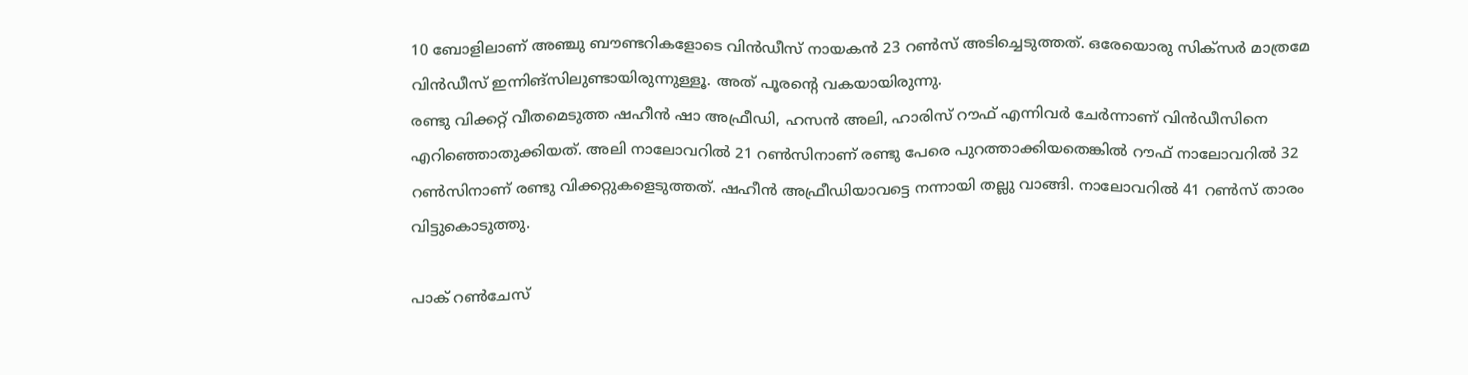10 ബോളിലാണ് അഞ്ചു ബൗണ്ടറികളോടെ വിന്‍ഡീസ് നായകന്‍ 23 റണ്‍സ് അടിച്ചെടുത്തത്. ഒരേയൊരു സിക്‌സര്‍ മാത്രമേ വിന്‍ഡീസ് ഇന്നിങ്‌സിലുണ്ടായിരുന്നുള്ളൂ. അത് പൂരന്റെ വകയായിരുന്നു.
രണ്ടു വിക്കറ്റ് വീതമെടുത്ത ഷഹീന്‍ ഷാ അഫ്രീഡി, ഹസന്‍ അലി, ഹാരിസ് റൗഫ് എന്നിവര്‍ ചേര്‍ന്നാണ് വിന്‍ഡീസിനെ എറിഞ്ഞൊതുക്കിയത്. അലി നാലോവറില്‍ 21 റണ്‍സിനാണ് രണ്ടു പേരെ പുറത്താക്കിയതെങ്കില്‍ റൗഫ് നാലോവറില്‍ 32 റണ്‍സിനാണ് രണ്ടു വിക്കറ്റുകളെടുത്തത്. ഷഹീന്‍ അഫ്രീഡിയാവട്ടെ നന്നായി തല്ലു വാങ്ങി. നാലോവറില്‍ 41 റണ്‍സ് താരം വിട്ടുകൊടുത്തു.

പാക് റണ്‍ചേസ്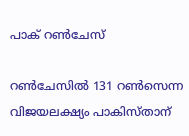പാക് റണ്‍ചേസ്

റണ്‍ചേസില്‍ 131 റണ്‍സെന്ന വിജയലക്ഷ്യം പാകിസ്താന്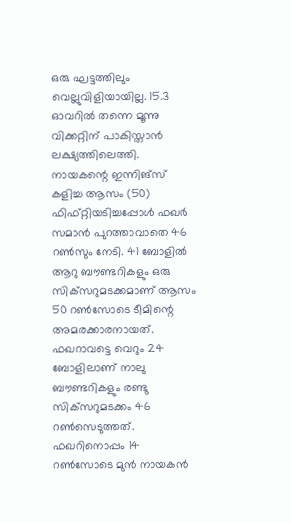ഒരു ഘട്ടത്തിലും വെല്ലുവിളിയായില്ല. 15.3 ഓവറില്‍ തന്നെ മൂന്നു വിക്കറ്റിന് പാകിസ്താന്‍ ലക്ഷ്യത്തിലെത്തി. നായകന്റെ ഇന്നിങ്‌സ് കളിച്ച ആസം (50) ഫിഫ്റ്റിയടിച്ചപ്പോള്‍ ഫഖര്‍ സമാന്‍ പുറത്താവാതെ 46 റണ്‍സും നേടി. 41 ബോളില്‍ ആറു ബൗണ്ടറികളും ഒരു സിക്‌സറുമടക്കമാണ് ആസം 50 റണ്‍സോടെ ടീമിന്റെ അമരക്കാരനായത്. ഫഖറാവട്ടെ വെറും 24 ബോളിലാണ് നാലു ബൗണ്ടറികളും രണ്ടു സിക്‌സറുമടക്കം 46 റണ്‍സെടുത്തത്. ഫഖറിനൊപ്പം 14 റണ്‍സോടെ മുന്‍ നായകന്‍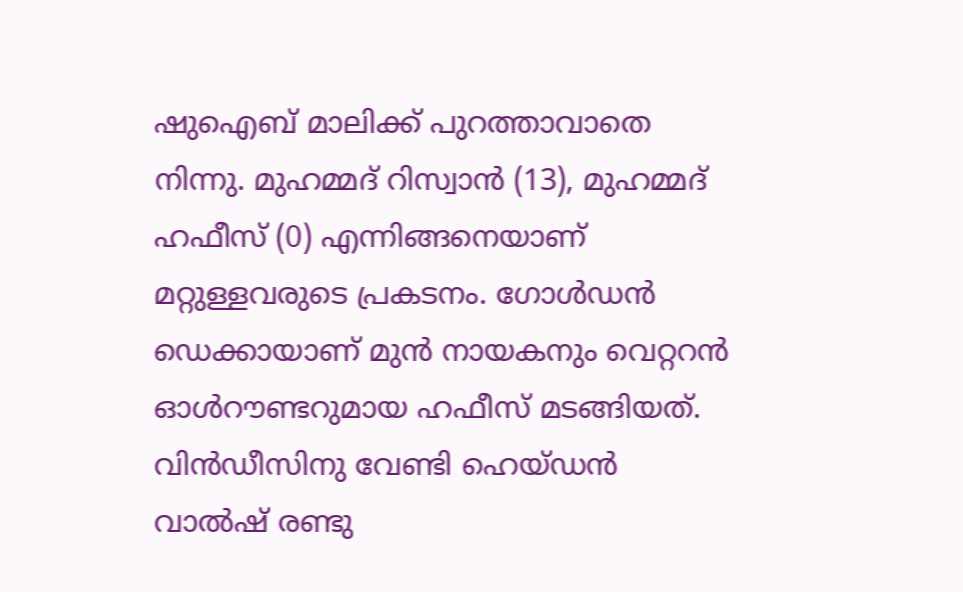ഷുഐബ് മാലിക്ക് പുറത്താവാതെ നിന്നു. മുഹമ്മദ് റിസ്വാന്‍ (13), മുഹമ്മദ് ഹഫീസ് (0) എന്നിങ്ങനെയാണ് മറ്റുള്ളവരുടെ പ്രകടനം. ഗോള്‍ഡന്‍ ഡെക്കായാണ് മുന്‍ നായകനും വെറ്ററന്‍ ഓള്‍റൗണ്ടറുമായ ഹഫീസ് മടങ്ങിയത്. വിന്‍ഡീസിനു വേണ്ടി ഹെയ്ഡന്‍ വാല്‍ഷ് രണ്ടു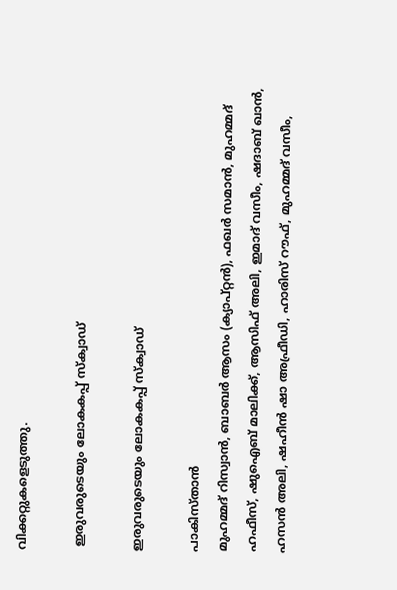വിക്കറ്റുകളെടുത്തു.

 ഇരുവരുടെയും ലോകകപ്പ് സ്ക്വാഡ്

ഇരുവരുടെയും ലോകകപ്പ് സ്ക്വാഡ്

പാകിസ്താന്‍
മുഹമ്മദ് റിസ്വാന്‍, ബാബര്‍ ആസം (ക്യാപ്റ്റന്‍), ഫഖര്‍ സമാന്‍, മുഹമ്മദ് ഹഫീസ്, ഷുഐബ് മാലിക്ക്, ആസിഫ് അലി, ഇമാദ് വസീം, ഷദാബ് ഖാന്‍, ഹസന്‍ അലി, ഷഹീന്‍ ഷാ അഫ്രീഡി, ഹാരിസ് റൗഫ്, മുഹമ്മദ് വസീം,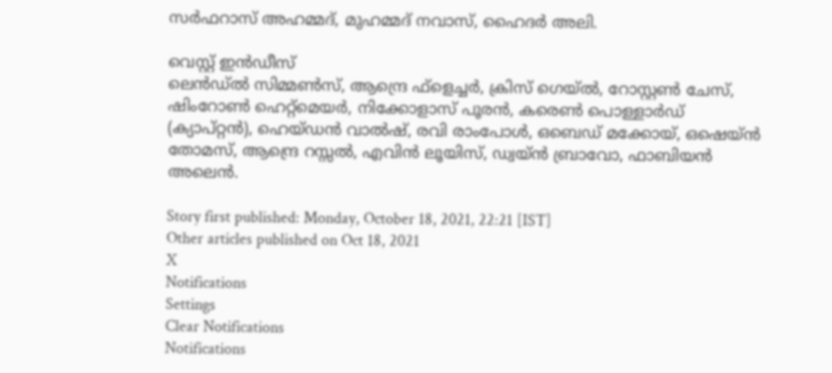സര്‍ഫറാസ് അഹമ്മദ്, മുഹമ്മദ് നവാസ്, ഹൈദര്‍ അലി.

വെസ്റ്റ് ഇന്‍ഡീസ്
ലെന്‍ഡ്ല്‍ സിമ്മണ്‍സ്, ആന്ദ്രെ ഫ്‌ളെച്ചര്‍, ക്രിസ് ഗെയ്ല്‍, റോസ്റ്റണ്‍ ചേസ്, ഷിംറോണ്‍ ഹെറ്റ്‌മെയര്‍, നിക്കോളാസ് പൂരന്‍, കരെണ്‍ പൊള്ളാര്‍ഡ് (ക്യാപ്റ്റന്‍), ഹെയ്ഡന്‍ വാല്‍ഷ്, രവി രാംപോള്‍, ഒബെഡ് മക്കോയ്, ഒഷെയ്ന്‍ തോമസ്, ആന്ദ്രെ റസ്സല്‍, എവിന്‍ ലൂയിസ്, ഡ്വയ്ന്‍ ബ്രാവോ, ഫാബിയന്‍ അലെന്‍.

Story first published: Monday, October 18, 2021, 22:21 [IST]
Other articles published on Oct 18, 2021
X
Notifications
Settings
Clear Notifications
Notifications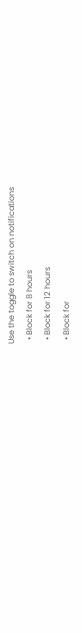Use the toggle to switch on notifications
  • Block for 8 hours
  • Block for 12 hours
  • Block for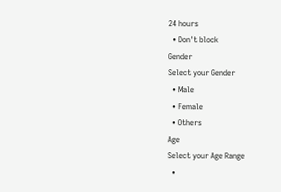24 hours
  • Don't block
Gender
Select your Gender
  • Male
  • Female
  • Others
Age
Select your Age Range
  •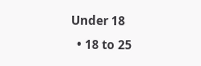Under 18
  • 18 to 25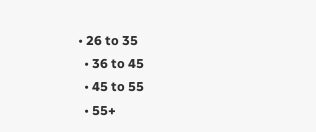• 26 to 35
  • 36 to 45
  • 45 to 55
  • 55+